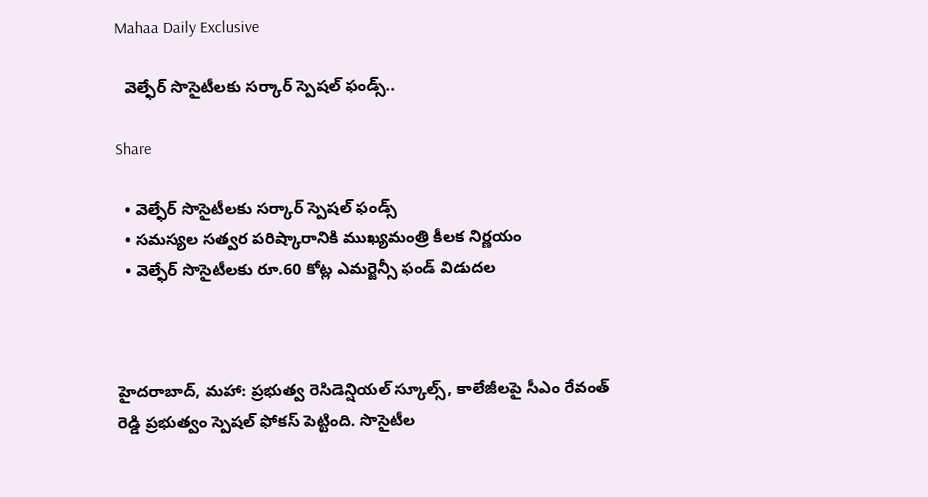Mahaa Daily Exclusive

  వెల్ఫేర్ సొసైటీలకు సర్కార్ స్పెషల్ ఫండ్స్..

Share

  • వెల్ఫేర్ సొసైటీలకు సర్కార్ స్పెషల్ ఫండ్స్
  • సమస్యల సత్వర పరిష్కారానికి ముఖ్యమంత్రి కీలక నిర్ణయం
  • వెల్ఫేర్ సొసైటీలకు రూ.60 కోట్ల ఎమర్జెన్సీ ఫండ్ విడుదల



హైదరాబాద్, మహా: ప్రభుత్వ రెసిడెన్షియల్ స్కూల్స్, కాలేజీలపై సీఎం రేవంత్ రెడ్డి ప్రభుత్వం స్పెషల్ ఫోకస్ పెట్టింది. సొసైటీల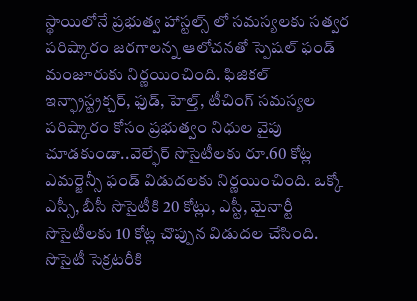స్థాయిలోనే ప్రభుత్వ హాస్టల్స్ లో సమస్యలకు సత్వర పరిష్కారం జరగాలన్న ఆలోచనతో స్పెషల్ ఫండ్ మంజూరుకు నిర్ణయించింది. ఫిజికల్ ఇన్ఫ్రాస్ట్రక్చర్, ఫుడ్, హెల్త్, టీచింగ్ సమస్యల పరిష్కారం కోసం ప్రభుత్వం నిధుల వైపు చూడకుండా..వెల్ఫేర్ సొసైటీలకు రూ.60 కోట్ల ఎమర్జెన్సీ ఫండ్ విడుదలకు నిర్ణయించింది. ఒక్కో ఎస్సీ, బీసీ సొసైటీకి 20 కోట్లు, ఎస్టీ, మైనార్టీ సొసైటీలకు 10 కోట్ల చొప్పున విడుదల చేసింది. సొసైటీ సెక్రటరీకి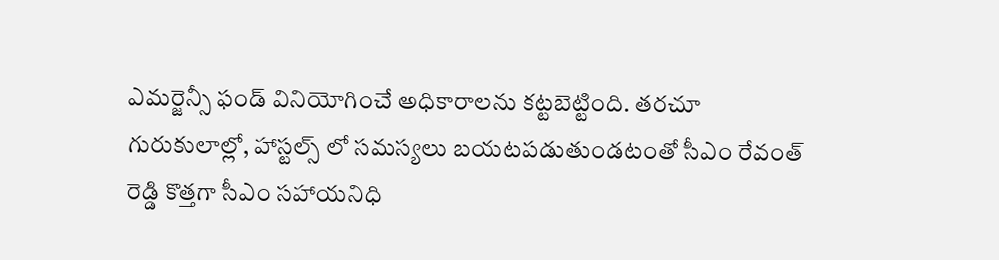ఎమర్జెన్సీ ఫండ్ వినియోగించే అధికారాలను కట్టబెట్టింది. తరచూ గురుకులాల్లో, హాస్టల్స్ లో సమస్యలు బయటపడుతుండటంతో సీఎం రేవంత్ రెడ్డి కొత్తగా సీఎం సహాయనిధి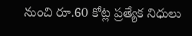నుంచి రూ.60 కోట్ల ప్రత్యేక నిధులు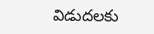విడుదలకు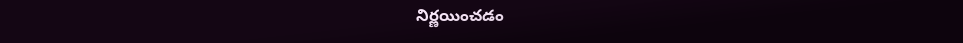నిర్ణయించడం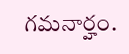గమనార్హం.